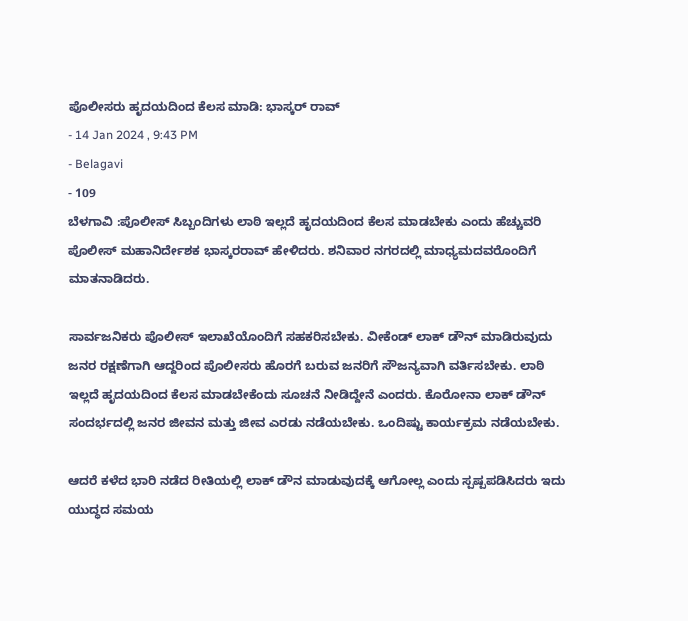ಪೊಲೀಸರು ಹೃದಯದಿಂದ ಕೆಲಸ ಮಾಡಿ: ಭಾಸ್ಕರ್ ರಾವ್
- 14 Jan 2024 , 9:43 PM
- Belagavi
- 109
ಬೆಳಗಾವಿ :ಪೊಲೀಸ್ ಸಿಬ್ಬಂದಿಗಳು ಲಾಠಿ ಇಲ್ಲದೆ ಹೃದಯದಿಂದ ಕೆಲಸ ಮಾಡಬೇಕು ಎಂದು ಹೆಚ್ಚುವರಿ ಪೊಲೀಸ್ ಮಹಾನಿರ್ದೇಶಕ ಭಾಸ್ಕರರಾವ್ ಹೇಳಿದರು. ಶನಿವಾರ ನಗರದಲ್ಲಿ ಮಾಧ್ಯಮದವರೊಂದಿಗೆ ಮಾತನಾಡಿದರು.

ಸಾರ್ವಜನಿಕರು ಪೊಲೀಸ್ ಇಲಾಖೆಯೊಂದಿಗೆ ಸಹಕರಿಸಬೇಕು. ವೀಕೆಂಡ್ ಲಾಕ್ ಡೌನ್ ಮಾಡಿರುವುದು ಜನರ ರಕ್ಷಣೆಗಾಗಿ ಆದ್ದರಿಂದ ಪೊಲೀಸರು ಹೊರಗೆ ಬರುವ ಜನರಿಗೆ ಸೌಜನ್ಯವಾಗಿ ವರ್ತಿಸಬೇಕು. ಲಾಠಿ ಇಲ್ಲದೆ ಹೃದಯದಿಂದ ಕೆಲಸ ಮಾಡಬೇಕೆಂದು ಸೂಚನೆ ನೀಡಿದ್ದೇನೆ ಎಂದರು. ಕೊರೋನಾ ಲಾಕ್ ಡೌನ್ ಸಂದರ್ಭದಲ್ಲಿ ಜನರ ಜೀವನ ಮತ್ತು ಜೀವ ಎರಡು ನಡೆಯಬೇಕು. ಒಂದಿಷ್ಟು ಕಾರ್ಯಕ್ರಮ ನಡೆಯಬೇಕು.

ಆದರೆ ಕಳೆದ ಭಾರಿ ನಡೆದ ರೀತಿಯಲ್ಲಿ ಲಾಕ್ ಡೌನ ಮಾಡುವುದಕ್ಕೆ ಆಗೋಲ್ಲ ಎಂದು ಸ್ಪಷ್ಪಪಡಿಸಿದರು ಇದು ಯುದ್ಧದ ಸಮಯ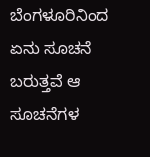ಬೆಂಗಳೂರಿನಿಂದ ಏನು ಸೂಚನೆ ಬರುತ್ತವೆ ಆ ಸೂಚನೆಗಳ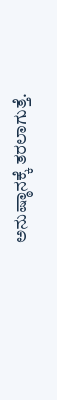ಅನುಷ್ಠಾನಕ್ಕೆ ತರಲಾಗುತ್ತೆ.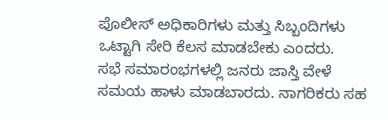ಪೊಲೀಸ್ ಅಧಿಕಾರಿಗಳು ಮತ್ತು ಸಿಬ್ಬಂದಿಗಳು ಒಟ್ಟಾಗಿ ಸೇರಿ ಕೆಲಸ ಮಾಡಬೇಕು ಎಂದರು.
ಸಭೆ ಸಮಾರಂಭಗಳಲ್ಲಿ ಜನರು ಜಾಸ್ತಿ ವೇಳೆ ಸಮಯ ಹಾಳು ಮಾಡಬಾರದು. ನಾಗರಿಕರು ಸಹ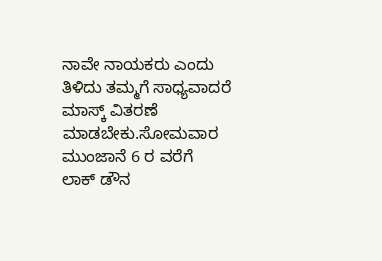ನಾವೇ ನಾಯಕರು ಎಂದು ತಿಳಿದು ತಮ್ಮಗೆ ಸಾಧ್ಯವಾದರೆ ಮಾಸ್ಕ್ ವಿತರಣೆ ಮಾಡಬೇಕು.ಸೋಮವಾರ ಮುಂಜಾನೆ 6 ರ ವರೆಗೆ ಲಾಕ್ ಡೌನ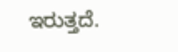ಇರುತ್ತದೆ.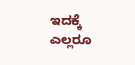ಇದಕ್ಕೆ ಎಲ್ಲರೂ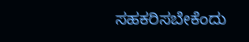ಸಹಕರಿಸಬೇಕೆಂದು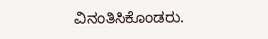ವಿನಂತಿಸಿಕೊಂಡರು.